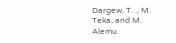Dargew, T. ., M. Teka, and M. Alemu.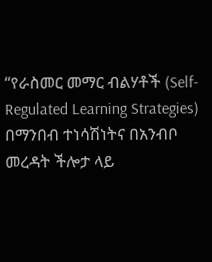“የራስመር መማር ብልሃቶች (Self-Regulated Learning Strategies) በማንበብ ተነሳሽነትና በአንብቦ መረዳት ችሎታ ላይ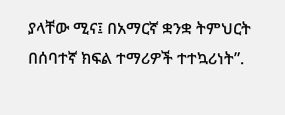ያላቸው ሚና፤ በአማርኛ ቋንቋ ትምህርት በሰባተኛ ክፍል ተማሪዎች ተተኳሪነት”.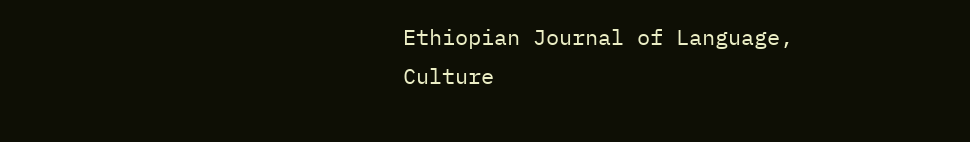Ethiopian Journal of Language, Culture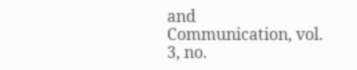and Communication, vol. 3, no.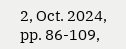2, Oct. 2024, pp. 86-109,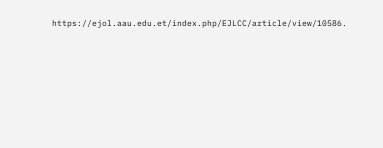https://ejol.aau.edu.et/index.php/EJLCC/article/view/10586.